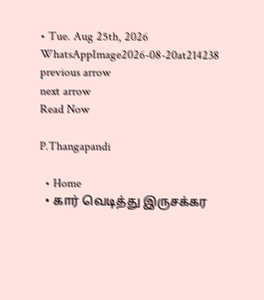• Tue. Aug 25th, 2026
WhatsAppImage2026-08-20at214238
previous arrow
next arrow
Read Now

P.Thangapandi

  • Home
  • கார் வெடித்து இருசக்கர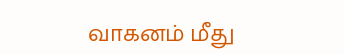வாகனம் மீது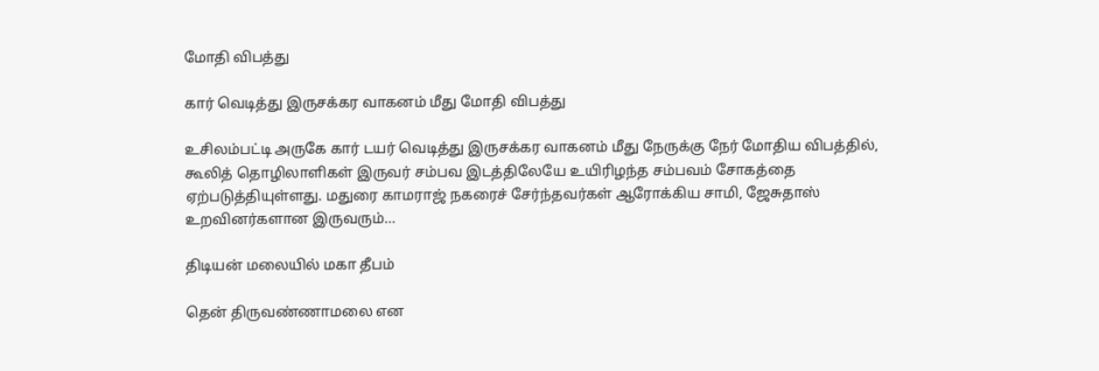மோதி விபத்து

கார் வெடித்து இருசக்கர வாகனம் மீது மோதி விபத்து

உசிலம்பட்டி அருகே கார் டயர் வெடித்து இருசக்கர வாகனம் மீது நேருக்கு நேர் மோதிய விபத்தில், கூலித் தொழிலாளிகள் இருவர் சம்பவ இடத்திலேயே உயிரிழந்த சம்பவம் சோகத்தை ஏற்படுத்தியுள்ளது. மதுரை காமராஜ் நகரைச் சேர்ந்தவர்கள் ஆரோக்கிய சாமி, ஜேசுதாஸ் உறவினர்களான இருவரும்…

திடியன் மலையில் மகா தீபம்

தென் திருவண்ணாமலை என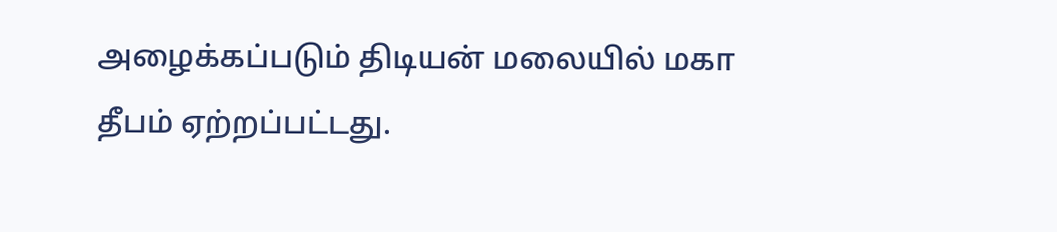அழைக்கப்படும் திடியன் மலையில் மகா தீபம் ஏற்றப்பட்டது.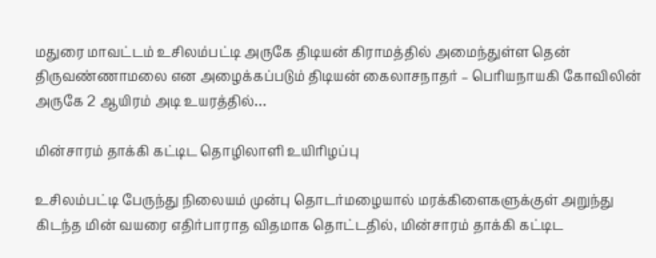மதுரை மாவட்டம் உசிலம்பட்டி அருகே திடியன் கிராமத்தில் அமைந்துள்ள தென் திருவண்ணாமலை என அழைக்கப்படும் திடியன் கைலாசநாதர் – பெரியநாயகி கோவிலின் அருகே 2 ஆயிரம் அடி உயரத்தில்…

மின்சாரம் தாக்கி கட்டிட தொழிலாளி உயிரிழப்பு

உசிலம்பட்டி பேருந்து நிலையம் முன்பு தொடர்மழையால் மரக்கிளைகளுக்குள் அறுந்து கிடந்த மின் வயரை எதிர்பாராத விதமாக தொட்டதில், மின்சாரம் தாக்கி கட்டிட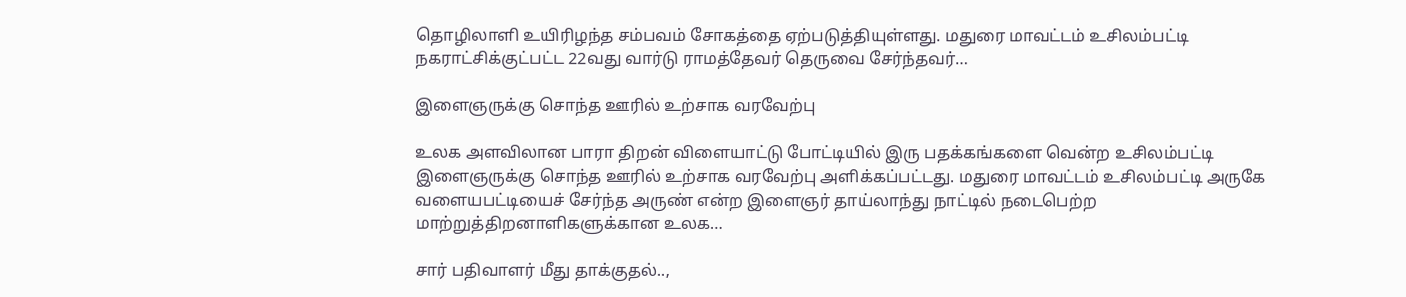தொழிலாளி உயிரிழந்த சம்பவம் சோகத்தை ஏற்படுத்தியுள்ளது. மதுரை மாவட்டம் உசிலம்பட்டி நகராட்சிக்குட்பட்ட 22வது வார்டு ராமத்தேவர் தெருவை சேர்ந்தவர்…

இளைஞருக்கு சொந்த ஊரில் உற்சாக வரவேற்பு

உலக அளவிலான பாரா திறன் விளையாட்டு போட்டியில் இரு பதக்கங்களை வென்ற உசிலம்பட்டி இளைஞருக்கு சொந்த ஊரில் உற்சாக வரவேற்பு அளிக்கப்பட்டது. மதுரை மாவட்டம் உசிலம்பட்டி அருகே வளையபட்டியைச் சேர்ந்த அருண் என்ற இளைஞர் தாய்லாந்து நாட்டில் நடைபெற்ற மாற்றுத்திறனாளிகளுக்கான உலக…

சார் பதிவாளர் மீது தாக்குதல்..,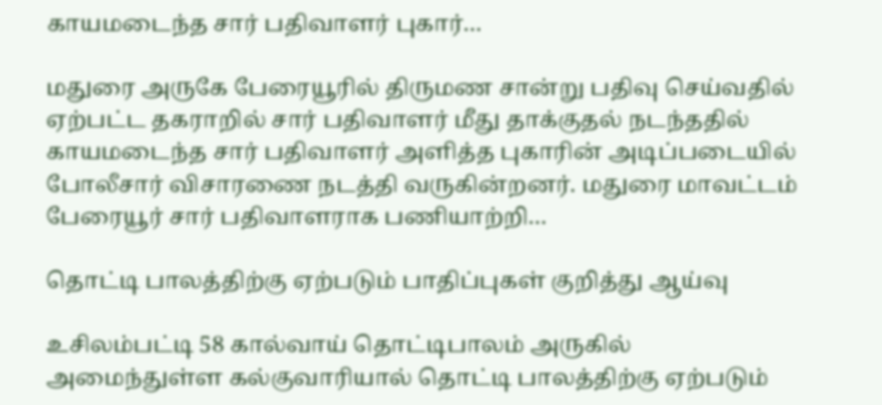காயமடைந்த சார் பதிவாளர் புகார்…

மதுரை அருகே பேரையூரில் திருமண சான்று பதிவு செய்வதில் ஏற்பட்ட தகராறில் சார் பதிவாளர் மீது தாக்குதல் நடந்ததில் காயமடைந்த சார் பதிவாளர் அளித்த புகாரின் அடிப்படையில் போலீசார் விசாரணை நடத்தி வருகின்றனர். மதுரை மாவட்டம் பேரையூர் சார் பதிவாளராக பணியாற்றி…

தொட்டி பாலத்திற்கு ஏற்படும் பாதிப்புகள் குறித்து ஆய்வு

உசிலம்பட்டி 58 கால்வாய் தொட்டிபாலம் அருகில் அமைந்துள்ள கல்குவாரியால் தொட்டி பாலத்திற்கு ஏற்படும்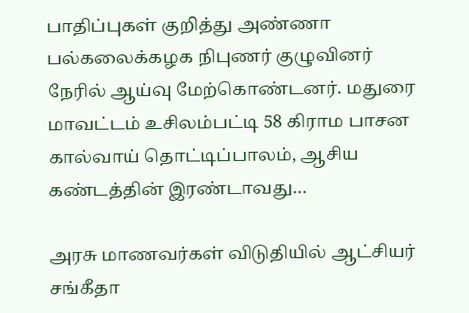பாதிப்புகள் குறித்து அண்ணா பல்கலைக்கழக நிபுணர் குழுவினர் நேரில் ஆய்வு மேற்கொண்டனர். மதுரை மாவட்டம் உசிலம்பட்டி 58 கிராம பாசன கால்வாய் தொட்டிப்பாலம், ஆசிய கண்டத்தின் இரண்டாவது…

அரசு மாணவர்கள் விடுதியில் ஆட்சியர் சங்கீதா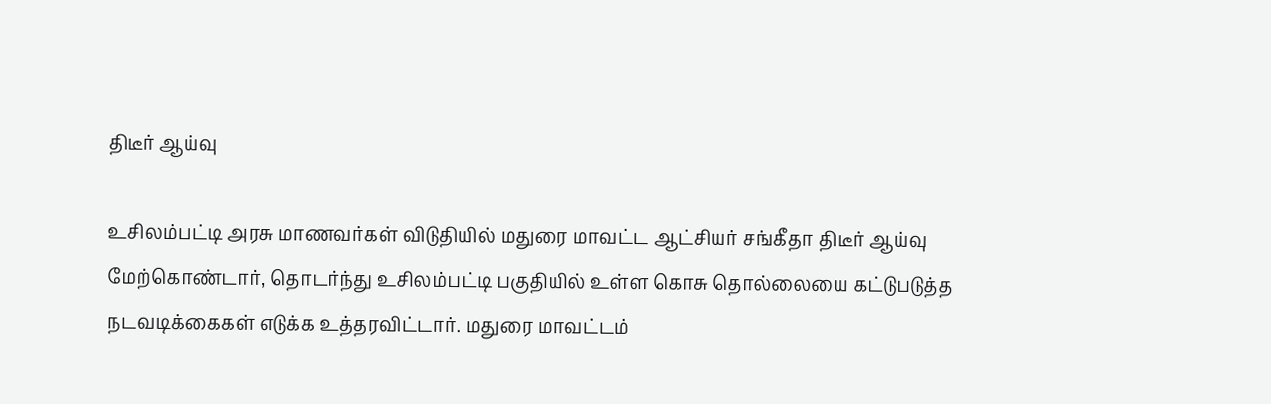திடீர் ஆய்வு

உசிலம்பட்டி அரசு மாணவர்கள் விடுதியில் மதுரை மாவட்ட ஆட்சியர் சங்கீதா திடீர் ஆய்வு மேற்கொண்டார், தொடர்ந்து உசிலம்பட்டி பகுதியில் உள்ள கொசு தொல்லையை கட்டுபடுத்த நடவடிக்கைகள் எடுக்க உத்தரவிட்டார். மதுரை மாவட்டம்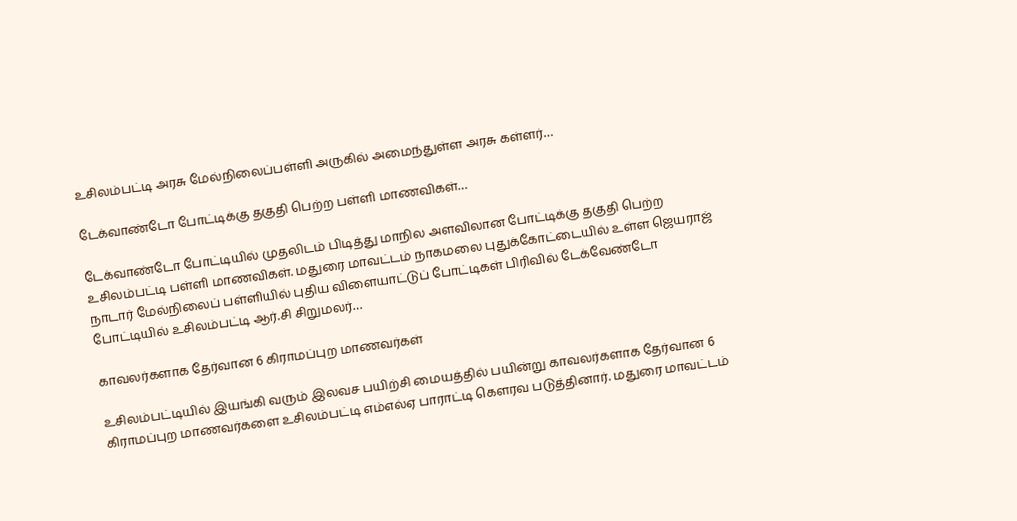உசிலம்பட்டி அரசு மேல்நிலைப்பள்ளி அருகில் அமைந்துள்ள அரசு கள்ளர்…

டேக்வாண்டோ போட்டிக்கு தகுதி பெற்ற பள்ளி மாணவிகள்…

டேக்வாண்டோ போட்டியில் முதலிடம் பிடித்து மாநில அளவிலான போட்டிக்கு தகுதி பெற்ற உசிலம்பட்டி பள்ளி மாணவிகள். மதுரை மாவட்டம் நாகமலை புதுக்கோட்டையில் உள்ள ஜெயராஜ் நாடார் மேல்நிலைப் பள்ளியில் புதிய விளையாட்டுப் போட்டிகள் பிரிவில் டேக்வேண்டோ போட்டியில் உசிலம்பட்டி ஆர்.சி சிறுமலர்…

காவலர்களாக தேர்வான 6 கிராமப்புற மாணவர்கள்

உசிலம்பட்டியில் இயங்கி வரும் இலவச பயிற்சி மையத்தில் பயின்று காவலர்களாக தேர்வான 6 கிராமப்புற மாணவர்களை உசிலம்பட்டி எம்எல்ஏ பாராட்டி கௌரவ படுத்தினார். மதுரை மாவட்டம்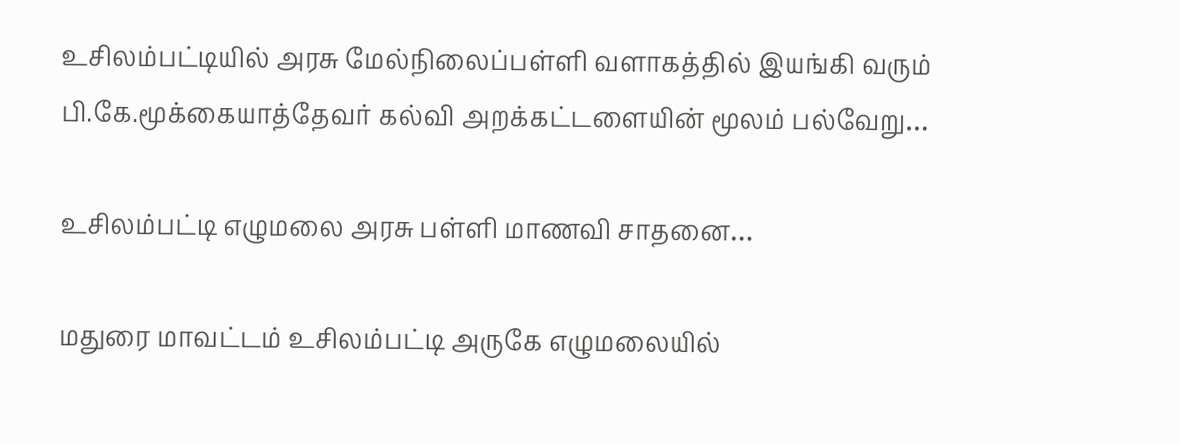உசிலம்பட்டியில் அரசு மேல்நிலைப்பள்ளி வளாகத்தில் இயங்கி வரும் பி.கே.மூக்கையாத்தேவர் கல்வி அறக்கட்டளையின் மூலம் பல்வேறு…

உசிலம்பட்டி எழுமலை அரசு பள்ளி மாணவி சாதனை…

மதுரை மாவட்டம் உசிலம்பட்டி அருகே எழுமலையில்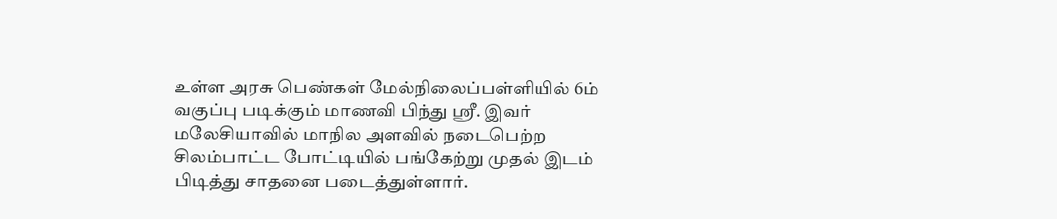உள்ள அரசு பெண்கள் மேல்நிலைப்பள்ளியில் 6ம் வகுப்பு படிக்கும் மாணவி பிந்து ஸ்ரீ. இவர் மலேசியாவில் மாநில அளவில் நடைபெற்ற சிலம்பாட்ட போட்டியில் பங்கேற்று முதல் இடம் பிடித்து சாதனை படைத்துள்ளார்.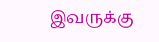இவருக்கு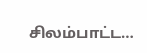சிலம்பாட்ட…